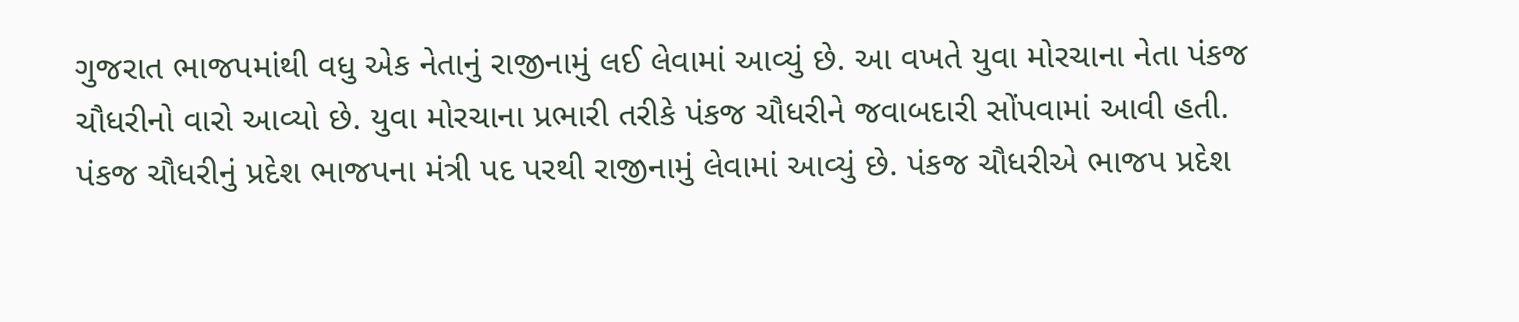ગુજરાત ભાજપમાંથી વધુ એક નેતાનું રાજીનામું લઈ લેવામાં આવ્યું છે. આ વખતે યુવા મોરચાના નેતા પંકજ ચૌધરીનો વારો આવ્યો છે. યુવા મોરચાના પ્રભારી તરીકે પંકજ ચૌધરીને જવાબદારી સોંપવામાં આવી હતી. પંકજ ચૌધરીનું પ્રદેશ ભાજપના મંત્રી પદ પરથી રાજીનામું લેવામાં આવ્યું છે. પંકજ ચૌધરીએ ભાજપ પ્રદેશ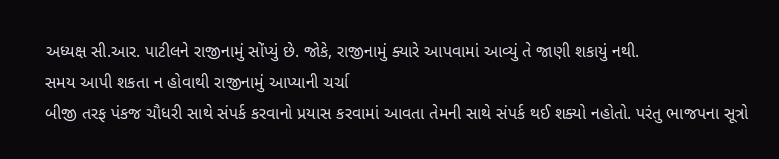અધ્યક્ષ સી.આર. પાટીલને રાજીનામું સોંપ્યું છે. જોકે, રાજીનામું ક્યારે આપવામાં આવ્યું તે જાણી શકાયું નથી.
સમય આપી શકતા ન હોવાથી રાજીનામું આપ્યાની ચર્ચા
બીજી તરફ પંકજ ચૌધરી સાથે સંપર્ક કરવાનો પ્રયાસ કરવામાં આવતા તેમની સાથે સંપર્ક થઈ શક્યો નહોતો. પરંતુ ભાજપના સૂત્રો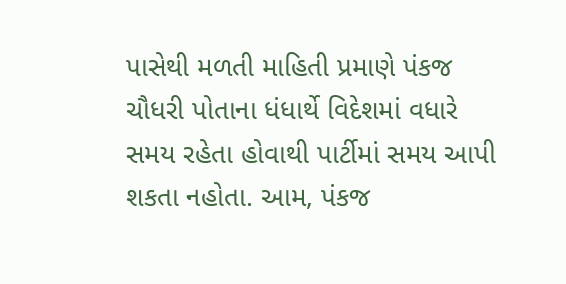પાસેથી મળતી માહિતી પ્રમાણે પંકજ ચૌધરી પોતાના ધંધાર્થે વિદેશમાં વધારે સમય રહેતા હોવાથી પાર્ટીમાં સમય આપી શકતા નહોતા. આમ, પંકજ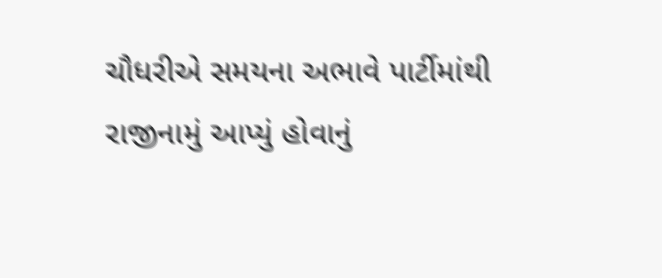ચૌધરીએ સમયના અભાવે પાર્ટીમાંથી રાજીનામું આપ્યું હોવાનું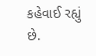કહેવાઈ રહ્યું છે.